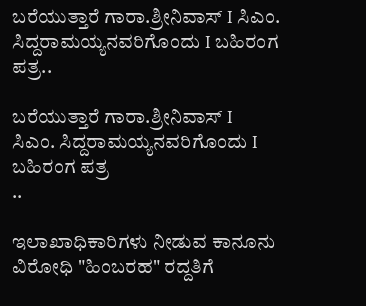ಬರೆಯುತ್ತಾರೆ ಗಾರಾ.ಶ್ರೀನಿವಾಸ್‌ I ಸಿಎಂ. ಸಿದ್ದರಾಮಯ್ಯನವರಿಗೊಂದು I ಬಹಿರಂಗ ಪತ್ರ..

ಬರೆಯುತ್ತಾರೆ ಗಾರಾ.ಶ್ರೀನಿವಾಸ್‌ I
ಸಿಎಂ. ಸಿದ್ದರಾಮಯ್ಯನವರಿಗೊಂದು I ಬಹಿರಂಗ ಪತ್ರ
..

ಇಲಾಖಾಧಿಕಾರಿಗಳು ನೀಡುವ ಕಾನೂನು ವಿರೋಧಿ "ಹಿಂಬರಹ" ರದ್ದತಿಗೆ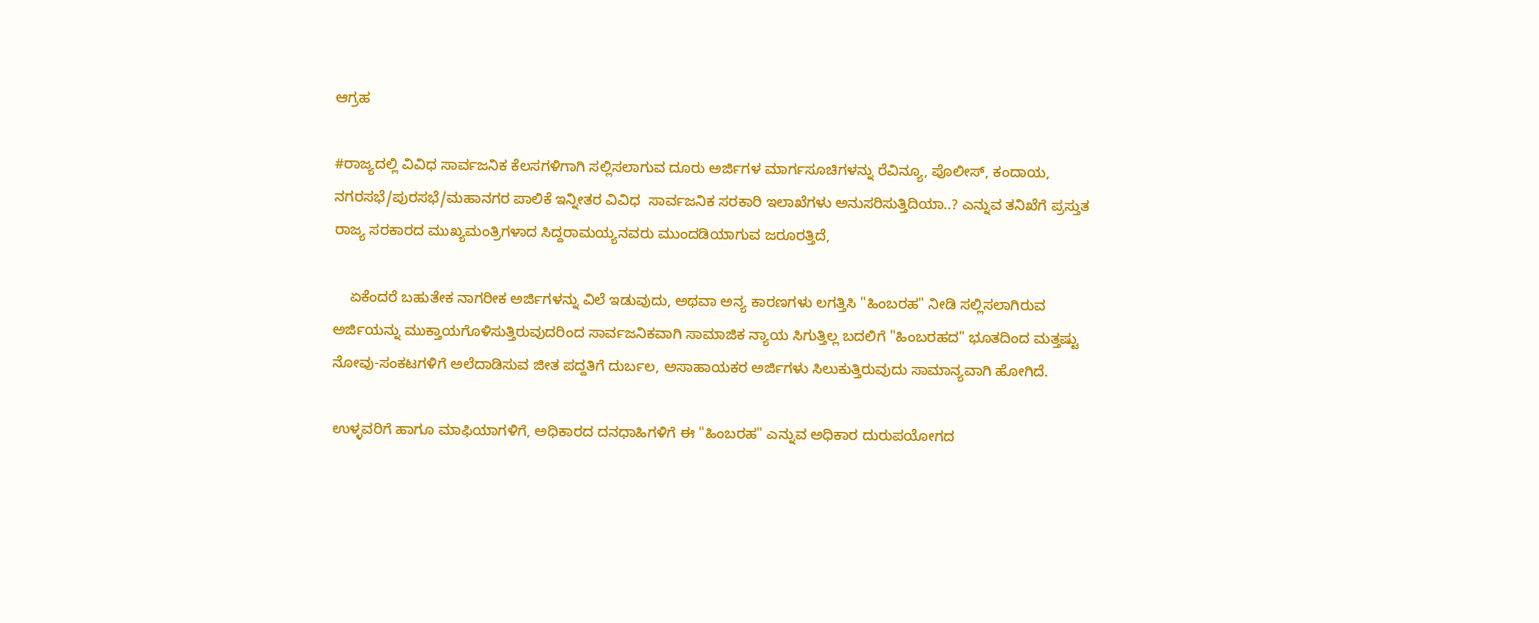ಆಗ್ರಹ

#ರಾಜ್ಯದಲ್ಲಿ ವಿವಿಧ ಸಾರ್ವಜನಿಕ ಕೆಲಸಗಳಿಗಾಗಿ ಸಲ್ಲಿಸಲಾಗುವ ದೂರು ಅರ್ಜಿಗಳ ಮಾರ್ಗಸೂಚಿಗಳನ್ನು ರೆವಿನ್ಯೂ, ಪೊಲೀಸ್‌, ಕಂದಾಯ, ನಗರಸಭೆ/ಪುರಸಭೆ/ಮಹಾನಗರ ಪಾಲಿಕೆ ಇನ್ನೀತರ ವಿವಿಧ  ಸಾರ್ವಜನಿಕ ಸರಕಾರಿ ಇಲಾಖೆಗಳು ಅನುಸರಿಸುತ್ತಿದಿಯಾ..? ಎನ್ನುವ ತನಿಖೆಗೆ ಪ್ರಸ್ತುತ ರಾಜ್ಯ ಸರಕಾರದ ಮುಖ್ಯಮಂತ್ರಿಗಳಾದ ಸಿದ್ದರಾಮಯ್ಯನವರು ಮುಂದಡಿಯಾಗುವ ಜರೂರತ್ತಿದೆ,

    ಏಕೆಂದರೆ ಬಹುತೇಕ ನಾಗರೀಕ ಅರ್ಜಿಗಳನ್ನು ವಿಲೆ ಇಡುವುದು, ಅಥವಾ ಅನ್ಯ ಕಾರಣಗಳು ಲಗತ್ತಿಸಿ "ಹಿಂಬರಹ" ನೀಡಿ ಸಲ್ಲಿಸಲಾಗಿರುವ ಅರ್ಜಿಯನ್ನು ಮುಕ್ತಾಯಗೊಳಿಸುತ್ತಿರುವುದರಿಂದ ಸಾರ್ವಜನಿಕವಾಗಿ ಸಾಮಾಜಿಕ ನ್ಯಾಯ ಸಿಗುತ್ತಿಲ್ಲ ಬದಲಿಗೆ "ಹಿಂಬರಹದ" ಭೂತದಿಂದ ಮತ್ತಷ್ಟು ನೋವು-ಸಂಕಟಗಳಿಗೆ ಅಲೆದಾಡಿಸುವ ಜೀತ ಪದ್ದತಿಗೆ ದುರ್ಬಲ, ಅಸಾಹಾಯಕರ ಅರ್ಜಿಗಳು ಸಿಲುಕುತ್ತಿರುವುದು ಸಾಮಾನ್ಯವಾಗಿ ಹೋಗಿದೆ.

ಉಳ್ಳವರಿಗೆ ಹಾಗೂ ಮಾಫಿಯಾಗಳಿಗೆ, ಅಧಿಕಾರದ ದನಧಾಹಿಗಳಿಗೆ ಈ "ಹಿಂಬರಹ" ಎನ್ನುವ ಅಧಿಕಾರ ದುರುಪಯೋಗದ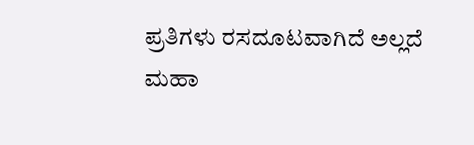ಪ್ರತಿಗಳು ರಸದೂಟವಾಗಿದೆ ಅಲ್ಲದೆ ಮಹಾ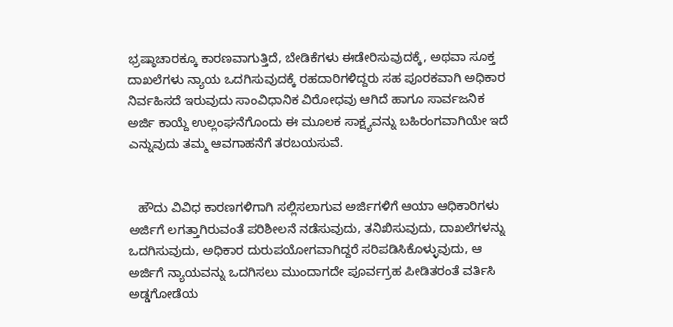ಭ್ರಷ್ಠಾಚಾರಕ್ಕೂ ಕಾರಣವಾಗುತ್ತಿದೆ, ಬೇಡಿಕೆಗಳು ಈಡೇರಿಸುವುದಕ್ಕೆ, ಅಥವಾ ಸೂಕ್ತ ದಾಖಲೆಗಳು ನ್ಯಾಯ ಒದಗಿಸುವುದಕ್ಕೆ ರಹದಾರಿಗಳಿದ್ದರು ಸಹ ಪೂರಕವಾಗಿ ಅಧಿಕಾರ ನಿರ್ವಹಿಸದೆ ಇರುವುದು ಸಾಂವಿಧಾನಿಕ ವಿರೋಧವು ಆಗಿದೆ ಹಾಗೂ ಸಾರ್ವಜನಿಕ ಅರ್ಜಿ ಕಾಯ್ದೆ ಉಲ್ಲಂಘನೆಗೊಂದು ಈ ಮೂಲಕ ಸಾಕ್ಷ್ಯವನ್ನು ಬಹಿರಂಗವಾಗಿಯೇ ಇದೆ ಎನ್ನುವುದು ತಮ್ಮ ಆವಗಾಹನೆಗೆ ತರಬಯಸುವೆ.


   ಹೌದು ವಿವಿಧ ಕಾರಣಗಳಿಗಾಗಿ ಸಲ್ಲಿಸಲಾಗುವ ಅರ್ಜಿಗಳಿಗೆ ಆಯಾ ಆಧಿಕಾರಿಗಳು ಅರ್ಜಿಗೆ ಲಗತ್ತಾಗಿರುವಂತೆ ಪರಿಶೀಲನೆ ನಡೆಸುವುದು, ತನಿಖಿಸುವುದು, ದಾಖಲೆಗಳನ್ನು ಒದಗಿಸುವುದು, ಅಧಿಕಾರ ದುರುಪಯೋಗವಾಗಿದ್ದರೆ ಸರಿಪಡಿಸಿಕೊಳ್ಳುವುದು, ಆ ಅರ್ಜಿಗೆ ನ್ಯಾಯವನ್ನು ಒದಗಿಸಲು ಮುಂದಾಗದೇ ಪೂರ್ವಗ್ರಹ ಪೀಡಿತರಂತೆ ವರ್ತಿಸಿ ಅಡ್ಡಗೋಡೆಯ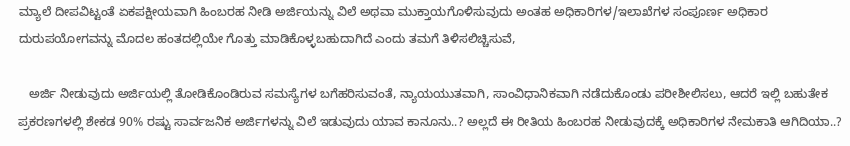ಮ್ಯಾಲೆ ದೀಪವಿಟ್ಟಂತೆ ಏಕಪಕ್ಷೀಯವಾಗಿ ಹಿಂಬರಹ ನೀಡಿ ಅರ್ಜಿಯನ್ನು ವಿಲೆ ಅಥವಾ ಮುಕ್ತಾಯಗೊಳಿಸುವುದು ಅಂತಹ ಅಧಿಕಾರಿಗಳ/ಇಲಾಖೆಗಳ ಸಂಪೂರ್ಣ ಅಧಿಕಾರ ದುರುಪಯೋಗವನ್ನು ಮೊದಲ ಹಂತದಲ್ಲಿಯೇ ಗೊತ್ತು ಮಾಡಿಕೊಳ್ಳಬಹುದಾಗಿದೆ ಎಂದು ತಮಗೆ ತಿಳಿಸಲಿಚ್ಚಿಸುವೆ,

   ಅರ್ಜಿ ನೀಡುವುದು ಅರ್ಜಿಯಲ್ಲಿ ತೋಡಿಕೊಂಡಿರುವ ಸಮಸ್ಯೆಗಳ ಬಗೆಹರಿಸುವಂತೆ, ನ್ಯಾಯಯುತವಾಗಿ, ಸಾಂವಿಧಾನಿಕವಾಗಿ ನಡೆದುಕೊಂಡು ಪರೀಶೀಲಿಸಲು, ಆದರೆ ಇಲ್ಲಿ ಬಹುತೇಕ ಪ್ರಕರಣಗಳಲ್ಲಿ ಶೇಕಡ 90% ರಷ್ಟು ಸಾರ್ವಜನಿಕ ಅರ್ಜಿಗಳನ್ನು ವಿಲೆ ಇಡುವುದು ಯಾವ ಕಾನೂನು..? ಅಲ್ಲದೆ ಈ ರೀತಿಯ ಹಿಂಬರಹ ನೀಡುವುದಕ್ಕೆ ಅಧಿಕಾರಿಗಳ ನೇಮಕಾತಿ ಆಗಿದಿಯಾ..?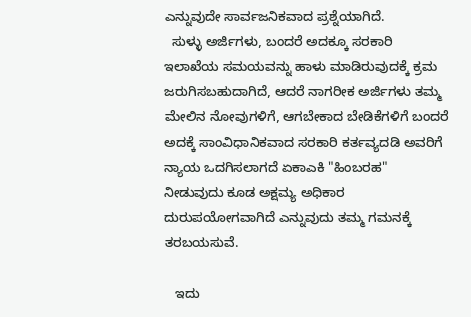ಎನ್ನುವುದೇ ಸಾರ್ವಜನಿಕವಾದ ಪ್ರಶ್ನೆಯಾಗಿದೆ.
  ಸುಳ್ಳು ಅರ್ಜಿಗಳು, ಬಂದರೆ ಅದಕ್ಕೂ ಸರಕಾರಿ ಇಲಾಖೆಯ ಸಮಯವನ್ನು ಹಾಳು ಮಾಡಿರುವುದಕ್ಕೆ ಕ್ರಮ ಜರುಗಿಸಬಹುದಾಗಿದೆ, ಆದರೆ ನಾಗರೀಕ ಅರ್ಜಿಗಳು ತಮ್ಮ ಮೇಲಿನ ನೋವುಗಳಿಗೆ, ಆಗಬೇಕಾದ ಬೇಡಿಕೆಗಳಿಗೆ ಬಂದರೆ ಅದಕ್ಕೆ ಸಾಂವಿಧಾನಿಕವಾದ ಸರಕಾರಿ ಕರ್ತವ್ಯದಡಿ ಅವರಿಗೆ ನ್ಯಾಯ ಒದಗಿಸಲಾಗದೆ ಏಕಾಎಕಿ "ಹಿಂಬರಹ" ನೀಡುವುದು ಕೂಡ ಅಕ್ಷಮ್ಯ ಅಧಿಕಾರ ದುರುಪಯೋಗವಾಗಿದೆ ಎನ್ನುವುದು ತಮ್ಮ ಗಮನಕ್ಕೆ ತರಬಯಸುವೆ.

   ಇದು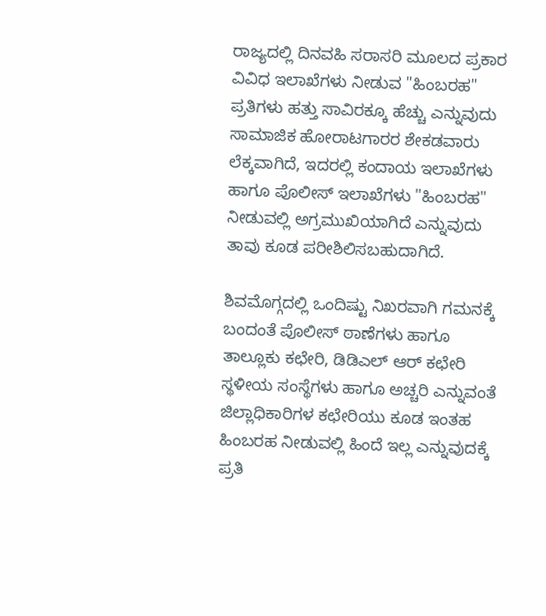ರಾಜ್ಯದಲ್ಲಿ ದಿನವಹಿ ಸರಾಸರಿ ಮೂಲದ ಪ್ರಕಾರ ವಿವಿಧ ಇಲಾಖೆಗಳು ನೀಡುವ "ಹಿಂಬರಹ" ಪ್ರತಿಗಳು ಹತ್ತು ಸಾವಿರಕ್ಕೂ ಹೆಚ್ಚು ಎನ್ನುವುದು ಸಾಮಾಜಿಕ ಹೋರಾಟಗಾರರ ಶೇಕಡವಾರು ಲೆಕ್ಕವಾಗಿದೆ, ಇದರಲ್ಲಿ ಕಂದಾಯ ಇಲಾಖೆಗಳು ಹಾಗೂ ಪೊಲೀಸ್‌ ಇಲಾಖೆಗಳು "ಹಿಂಬರಹ" ನೀಡುವಲ್ಲಿ ಅಗ್ರಮುಖಿಯಾಗಿದೆ ಎನ್ನುವುದು ತಾವು ಕೂಡ ಪರೀಶಿಲಿಸಬಹುದಾಗಿದೆ.

ಶಿವಮೊಗ್ಗದಲ್ಲಿ ಒಂದಿಷ್ಟು ನಿಖರವಾಗಿ ಗಮನಕ್ಕೆ ಬಂದಂತೆ ಪೊಲೀಸ್‌ ಠಾಣೆಗಳು ಹಾಗೂ ತಾಲ್ಲೂಕು ಕಛೇರಿ, ಡಿಡಿಎಲ್‌ ಆರ್‌ ಕಛೇರಿ ಸ್ಥಳೀಯ ಸಂಸ್ಥೆಗಳು ಹಾಗೂ ಅಚ್ಚರಿ ಎನ್ನುವಂತೆ ಜಿಲ್ಲಾಧಿಕಾರಿಗಳ ಕಛೇರಿಯು ಕೂಡ ಇಂತಹ ಹಿಂಬರಹ ನೀಡುವಲ್ಲಿ ಹಿಂದೆ ಇಲ್ಲ ಎನ್ನುವುದಕ್ಕೆ ಪ್ರತಿ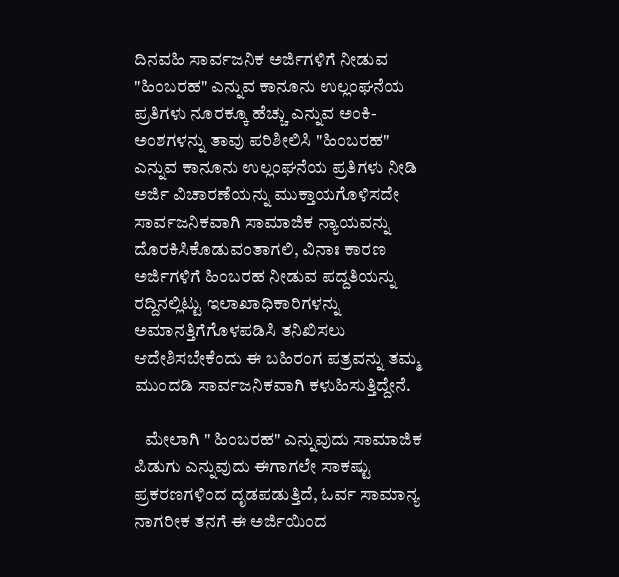ದಿನವಹಿ ಸಾರ್ವಜನಿಕ ಅರ್ಜಿಗಳಿಗೆ ನೀಡುವ "ಹಿಂಬರಹ" ಎನ್ನುವ ಕಾನೂನು ಉಲ್ಲಂಘನೆಯ ಪ್ರತಿಗಳು ನೂರಕ್ಕೂ ಹೆಚ್ಚು ಎನ್ನುವ ಅಂಕಿ-ಅಂಶಗಳನ್ನು ತಾವು ಪರಿಶೀಲಿಸಿ "ಹಿಂಬರಹ" ಎನ್ನುವ ಕಾನೂನು ಉಲ್ಲಂಘನೆಯ ಪ್ರತಿಗಳು ನೀಡಿ ಅರ್ಜಿ ವಿಚಾರಣೆಯನ್ನು ಮುಕ್ತಾಯಗೊಳಿಸದೇ ಸಾರ್ವಜನಿಕವಾಗಿ ಸಾಮಾಜಿಕ ನ್ಯಾಯವನ್ನು ದೊರಕಿಸಿಕೊಡುವಂತಾಗಲಿ, ವಿನಾಃ ಕಾರಣ ಅರ್ಜಿಗಳಿಗೆ ಹಿಂಬರಹ ನೀಡುವ ಪದ್ದತಿಯನ್ನು ರದ್ದಿನಲ್ಲಿಟ್ಟು ಇಲಾಖಾಧಿಕಾರಿಗಳನ್ನು ಅಮಾನತ್ತಿಗೆಗೊಳಪಡಿಸಿ ತನಿಖಿಸಲು ಆದೇಶಿಸಬೇಕೆಂದು ಈ ಬಹಿರಂಗ ಪತ್ರವನ್ನು ತಮ್ಮ ಮುಂದಡಿ ಸಾರ್ವಜನಿಕವಾಗಿ ಕಳುಹಿಸುತ್ತಿದ್ದೇನೆ.

   ಮೇಲಾಗಿ " ಹಿಂಬರಹ" ಎನ್ನುವುದು ಸಾಮಾಜಿಕ ಪಿಡುಗು ಎನ್ನುವುದು ಈಗಾಗಲೇ ಸಾಕಷ್ಟು ಪ್ರಕರಣಗಳಿಂದ ದೃಡಪಡುತ್ತಿದೆ, ಓರ್ವ ಸಾಮಾನ್ಯ ನಾಗರೀಕ ತನಗೆ ಈ ಅರ್ಜಿಯಿಂದ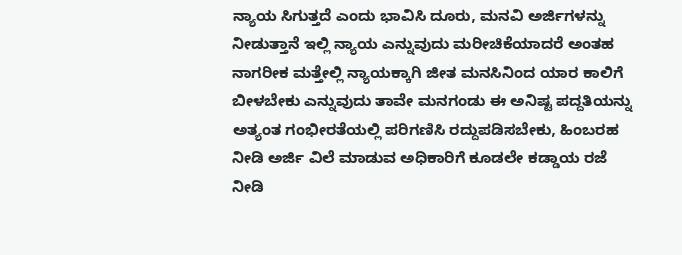ನ್ಯಾಯ ಸಿಗುತ್ತದೆ ಎಂದು ಭಾವಿಸಿ ದೂರು, ಮನವಿ ಅರ್ಜಿಗಳನ್ನು ನೀಡುತ್ತಾನೆ ಇಲ್ಲಿ ನ್ಯಾಯ ಎನ್ನುವುದು ಮರೀಚಿಕೆಯಾದರೆ ಅಂತಹ ನಾಗರೀಕ ಮತ್ತೇಲ್ಲಿ ನ್ಯಾಯಕ್ಕಾಗಿ ಜೀತ ಮನಸಿನಿಂದ ಯಾರ ಕಾಲಿಗೆ ಬೀಳಬೇಕು ಎನ್ನುವುದು ತಾವೇ ಮನಗಂಡು ಈ ಅನಿಷ್ಟ ಪದ್ದತಿಯನ್ನು ಅತ್ಯಂತ ಗಂಭೀರತೆಯಲ್ಲಿ ಪರಿಗಣಿಸಿ ರದ್ದುಪಡಿಸಬೇಕು, ಹಿಂಬರಹ ನೀಡಿ ಅರ್ಜಿ ವಿಲೆ ಮಾಡುವ ಅಧಿಕಾರಿಗೆ ಕೂಡಲೇ ಕಡ್ಡಾಯ ರಜೆ ನೀಡಿ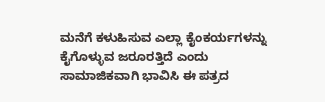ಮನೆಗೆ ಕಳುಹಿಸುವ ಎಲ್ಲಾ ಕೈಂಕರ್ಯಗಳನ್ನು ಕೈಗೊಳ್ಳುವ ಜರೂರತ್ತಿದೆ ಎಂದು ಸಾಮಾಜಿಕವಾಗಿ ಭಾವಿಸಿ ಈ ಪತ್ರದ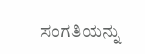ಸಂಗತಿಯನ್ನು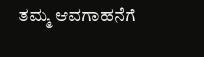ತಮ್ಮ ಆವಗಾಹನೆಗೆ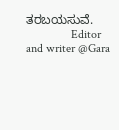ತರಬಯಸುವೆ.
               Editor and writer @Gara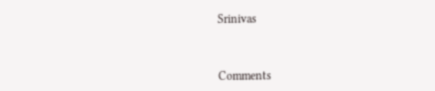Srinivas



Comments